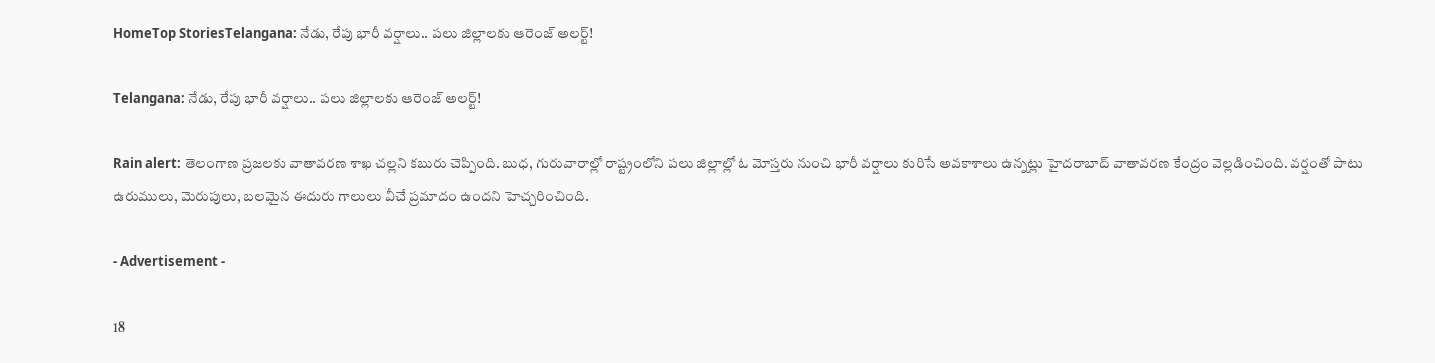HomeTop StoriesTelangana: నేడు, రేపు భారీ వర్షాలు.. పలు జిల్లాలకు ఆరెంజ్ అలర్ట్!

Telangana: నేడు, రేపు భారీ వర్షాలు.. పలు జిల్లాలకు ఆరెంజ్ అలర్ట్!

Rain alert: తెలంగాణ ప్రజలకు వాతావరణ శాఖ చల్లని కబురు చెప్పింది. బుధ, గురువారాల్లో రాష్ట్రంలోని పలు జిల్లాల్లో ఓ మోస్తరు నుంచి భారీ వర్షాలు కురిసే అవకాశాలు ఉన్నట్లు హైదరాబాద్ వాతావరణ కేంద్రం వెల్లడించింది. వర్షంతో పాటు ఉరుములు, మెరుపులు, బలమైన ఈదురు గాలులు వీచే ప్రమాదం ఉందని హెచ్చరించింది.

- Advertisement -

18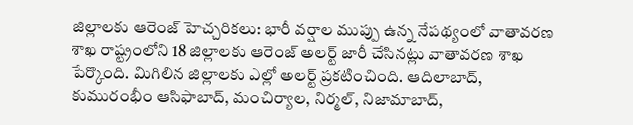జిల్లాలకు ఆరెంజ్ హెచ్చరికలు: భారీ వర్షాల ముప్పు ఉన్న నేపథ్యంలో వాతావరణ శాఖ రాష్ట్రంలోని 18 జిల్లాలకు ఆరెంజ్ అలర్ట్ జారీ చేసినట్లు వాతావరణ శాఖ పేర్కొంది. మిగిలిన జిల్లాలకు ఎల్లో అలర్ట్ ప్రకటించింది. ఆదిలాబాద్, కుమురంభీం ఆసిఫాబాద్, మంచిర్యాల, నిర్మల్, నిజామాబాద్,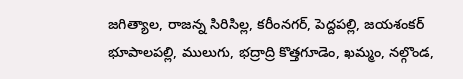జగిత్యాల, రాజన్న సిరిసిల్ల, కరీంనగర్, పెద్దపల్లి, జయశంకర్‌ భూపాలపల్లి, ములుగు, భద్రాద్రి కొత్తగూడెం, ఖమ్మం, నల్గొండ,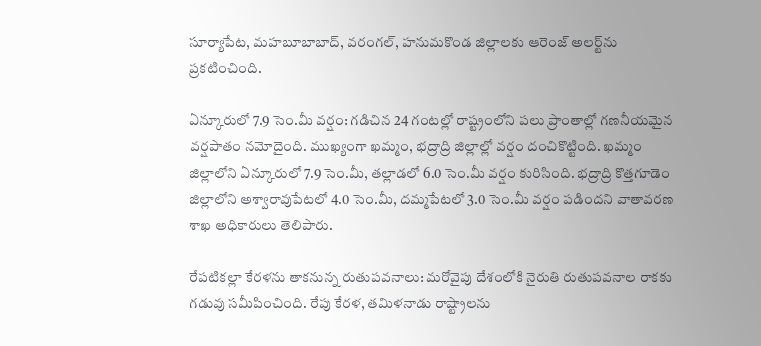సూర్యాపేట, మహబూబాబాద్, వరంగల్, హనుమకొండ జిల్లాలకు ఆరెంజ్‌ అలర్ట్‌ను ప్రకటించింది.

ఏన్కూరులో 7.9 సెం.మీ వర్షం: గడిచిన 24 గంటల్లో రాష్ట్రంలోని పలు ప్రాంతాల్లో గణనీయమైన వర్షపాతం నమోదైంది. ముఖ్యంగా ఖమ్మం, భద్రాద్రి జిల్లాల్లో వర్షం దంచికొట్టింది. ఖమ్మం జిల్లాలోని ఏన్కూరులో 7.9 సెం.మీ, తల్లాడలో 6.0 సెం.మీ వర్షం కురిసింది. భద్రాద్రి కొత్తగూడెం జిల్లాలోని అశ్వారావుపేటలో 4.0 సెం.మీ, దమ్మపేటలో 3.0 సెం.మీ వర్షం పడిందని వాతావరణ శాఖ అధికారులు తెలిపారు.

రేపటికల్లా కేరళను తాకనున్న రుతుపవనాలు: మరోవైపు దేశంలోకి నైరుతి రుతుపవనాల రాకకు గడువు సమీపించింది. రేపు కేరళ, తమిళనాడు రాష్ట్రాలను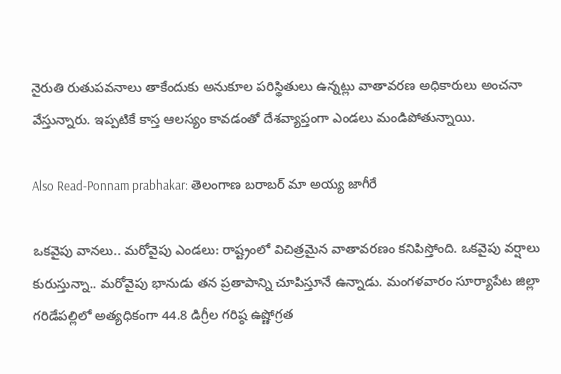నైరుతి రుతుపవనాలు తాకేందుకు అనుకూల పరిస్థితులు ఉన్నట్లు వాతావరణ అధికారులు అంచనా వేస్తున్నారు. ఇప్పటికే కాస్త ఆలస్యం కావడంతో దేశవ్యాప్తంగా ఎండలు మండిపోతున్నాయి.

Also Read-Ponnam prabhakar: తెలంగాణ బరాబర్‌ మా అయ్య జాగీరే

ఒకవైపు వానలు.. మరోవైపు ఎండలు: రాష్ట్రంలో విచిత్రమైన వాతావరణం కనిపిస్తోంది. ఒకవైపు వర్షాలు కురుస్తున్నా.. మరోవైపు భానుడు తన ప్రతాపాన్ని చూపిస్తూనే ఉన్నాడు. మంగళవారం సూర్యాపేట జిల్లా గరిడేపల్లిలో అత్యధికంగా 44.8 డిగ్రీల గరిష్ఠ ఉష్ణోగ్రత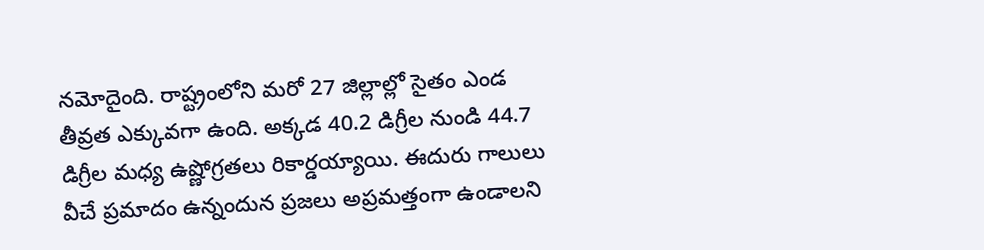నమోదైంది. రాష్ట్రంలోని మరో 27 జిల్లాల్లో సైతం ఎండ తీవ్రత ఎక్కువగా ఉంది. అక్కడ 40.2 డిగ్రీల నుండి 44.7 డిగ్రీల మధ్య ఉష్ణోగ్రతలు రికార్డయ్యాయి. ఈదురు గాలులు వీచే ప్రమాదం ఉన్నందున ప్రజలు అప్రమత్తంగా ఉండాలని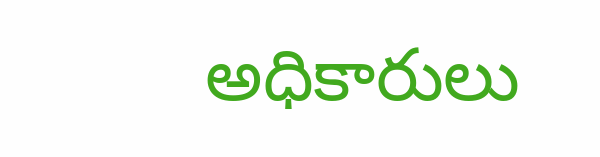అధికారులు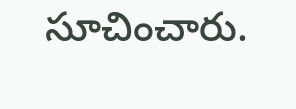సూచించారు.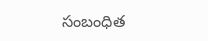సంబంధిత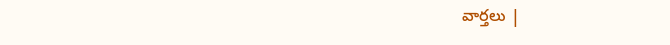వార్తలు |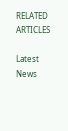RELATED ARTICLES

Latest News